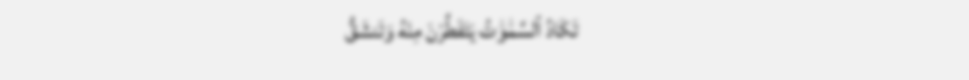تَكَادُ ٱلسَّمَٰوَٰتُ يَتَفَطَّرْنَ مِنْهُ وَتَنشَقُّ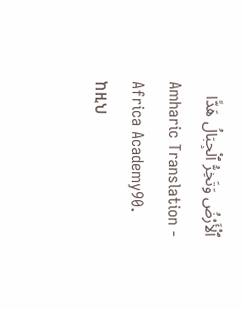ٱلْأَرْضُ وَتَخِرُّ ٱلْجِبَالُ هَدًّا
Amharic Translation - Africa Academy90. ከዚህ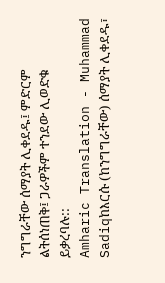ንግግራቸው ሰማያት ሊቀደዱ፤ ምድርም ልትሰነጠቅ፤ ጋራዎችም ተንደው ሊወድቁ ይቃረባሉ::
Amharic Translation - Muhammad Sadiqከእርሱ (ከንግግራቸው) ሰማያት ሊቀደዱ፣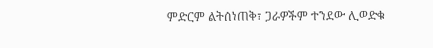ምድርም ልትሰነጠቅ፣ ጋራዎችም ተንደው ሊወድቁ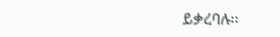ይቃረባሉ፡፡